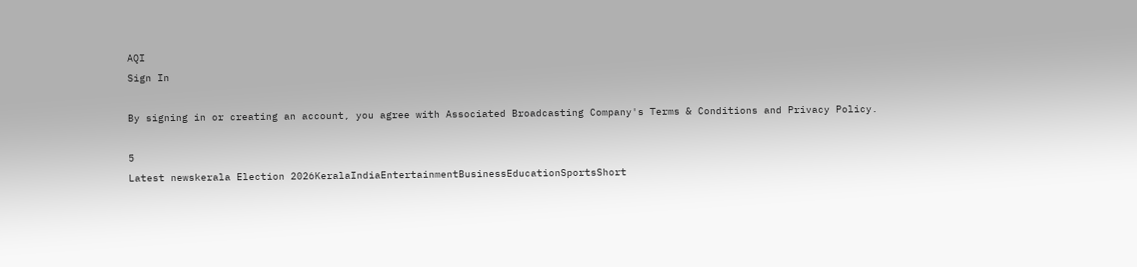AQI
Sign In

By signing in or creating an account, you agree with Associated Broadcasting Company's Terms & Conditions and Privacy Policy.

5
Latest newskerala Election 2026KeralaIndiaEntertainmentBusinessEducationSportsShort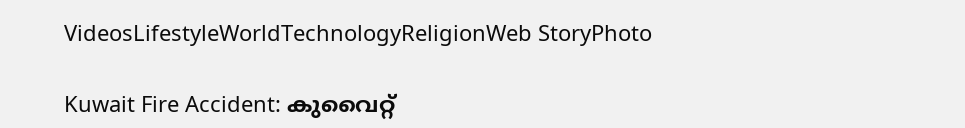VideosLifestyleWorldTechnologyReligionWeb StoryPhoto

Kuwait Fire Accident: കുവൈറ്റ്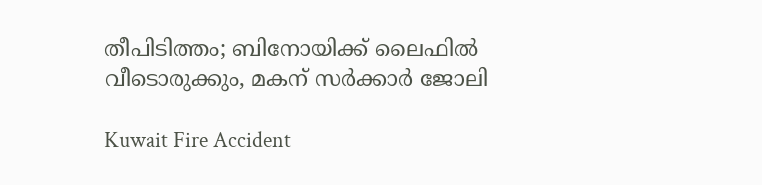തീപിടിത്തം; ബിനോയിക്ക് ലൈഫില്‍ വീടൊരുക്കും, മകന് സര്‍ക്കാര്‍ ജോലി

Kuwait Fire Accident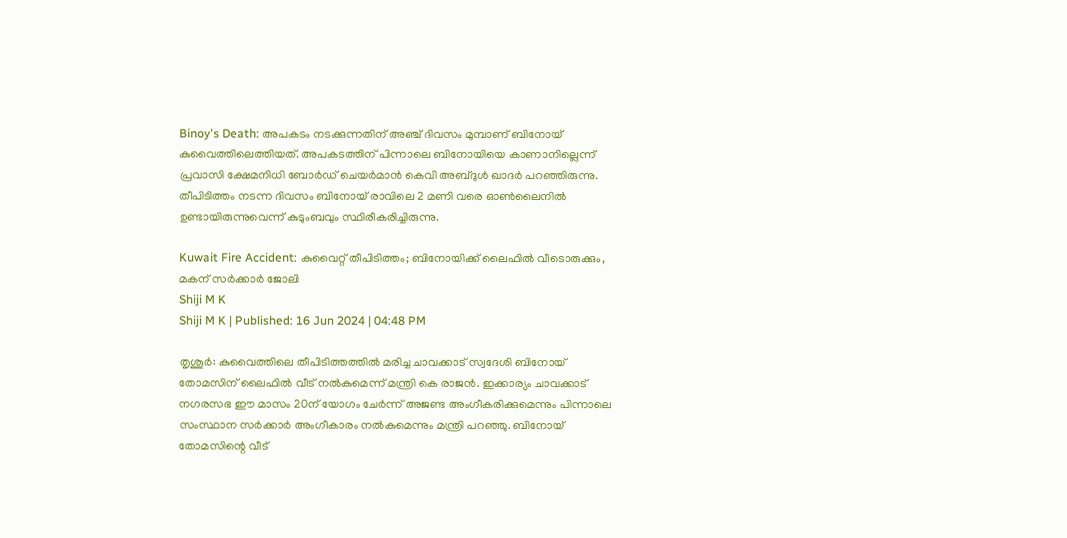Binoy's Death: അപകടം നടക്കുന്നതിന് അഞ്ച് ദിവസം മുമ്പാണ് ബിനോയ് കുവൈത്തിലെത്തിയത്. അപകടത്തിന് പിന്നാലെ ബിനോയിയെ കാണാനില്ലെന്ന് പ്രവാസി ക്ഷേമനിധി ബോര്‍ഡ് ചെയര്‍മാന്‍ കെവി അബ്ദുള്‍ ഖാദര്‍ പറഞ്ഞിരുന്നു. തീപിടിത്തം നടന്ന ദിവസം ബിനോയ് രാവിലെ 2 മണി വരെ ഓണ്‍ലൈനില്‍ ഉണ്ടായിരുന്നുവെന്ന് കുടുംബവും സ്ഥിരീകരിച്ചിരുന്നു.

Kuwait Fire Accident: കുവൈറ്റ് തീപിടിത്തം; ബിനോയിക്ക് ലൈഫില്‍ വീടൊരുക്കും, മകന് സര്‍ക്കാര്‍ ജോലി
Shiji M K
Shiji M K | Published: 16 Jun 2024 | 04:48 PM

തൃശൂര്‍: കുവൈത്തിലെ തീപിടിത്തത്തില്‍ മരിച്ച ചാവക്കാട് സ്വദേശി ബിനോയ് തോമസിന് ലൈഫില്‍ വീട് നല്‍കുമെന്ന് മന്ത്രി കെ രാജന്‍. ഇക്കാര്യം ചാവക്കാട് നഗരസഭ ഈ മാസം 20ന് യോഗം ചേര്‍ന്ന് അജണ്ട അംഗീകരിക്കുമെന്നും പിന്നാലെ സംസ്ഥാന സര്‍ക്കാര്‍ അംഗീകാരം നല്‍കുമെന്നും മന്ത്രി പറഞ്ഞു. ബിനോയ് തോമസിന്റെ വീട്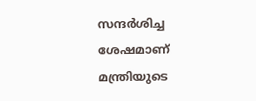സന്ദര്‍ശിച്ച ശേഷമാണ് മന്ത്രിയുടെ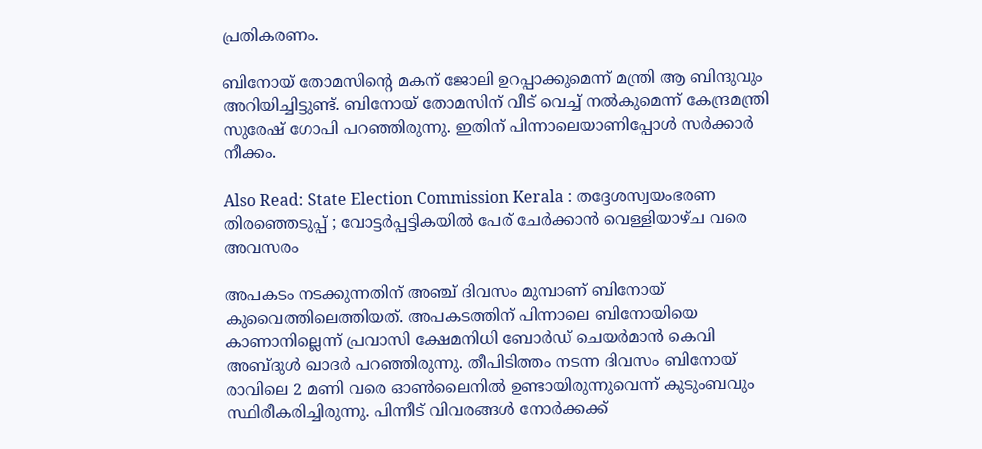പ്രതികരണം.

ബിനോയ് തോമസിന്റെ മകന് ജോലി ഉറപ്പാക്കുമെന്ന് മന്ത്രി ആ ബിന്ദുവും അറിയിച്ചിട്ടുണ്ട്. ബിനോയ് തോമസിന് വീട് വെച്ച് നല്‍കുമെന്ന് കേന്ദ്രമന്ത്രി സുരേഷ് ഗോപി പറഞ്ഞിരുന്നു. ഇതിന് പിന്നാലെയാണിപ്പോള്‍ സര്‍ക്കാര്‍ നീക്കം.

Also Read: State Election Commission Kerala : തദ്ദേശസ്വയംഭരണ തിരഞ്ഞെടുപ്പ് ; വോട്ടർപ്പട്ടികയിൽ പേര് ചേർക്കാൻ വെള്ളിയാഴ്ച വരെ അവസരം

അപകടം നടക്കുന്നതിന് അഞ്ച് ദിവസം മുമ്പാണ് ബിനോയ് കുവൈത്തിലെത്തിയത്. അപകടത്തിന് പിന്നാലെ ബിനോയിയെ കാണാനില്ലെന്ന് പ്രവാസി ക്ഷേമനിധി ബോര്‍ഡ് ചെയര്‍മാന്‍ കെവി അബ്ദുള്‍ ഖാദര്‍ പറഞ്ഞിരുന്നു. തീപിടിത്തം നടന്ന ദിവസം ബിനോയ് രാവിലെ 2 മണി വരെ ഓണ്‍ലൈനില്‍ ഉണ്ടായിരുന്നുവെന്ന് കുടുംബവും സ്ഥിരീകരിച്ചിരുന്നു. പിന്നീട് വിവരങ്ങള്‍ നോര്‍ക്കക്ക്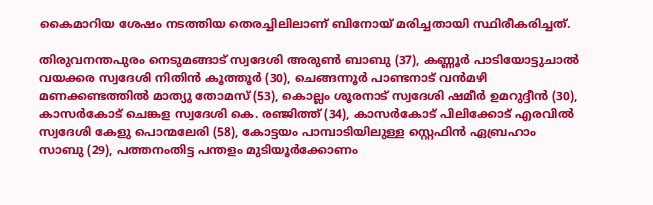കൈമാറിയ ശേഷം നടത്തിയ തെരച്ചിലിലാണ് ബിനോയ് മരിച്ചതായി സ്ഥിരീകരിച്ചത്.

തിരുവനന്തപുരം നെടുമങ്ങാട് സ്വദേശി അരുണ്‍ ബാബു (37), കണ്ണൂര്‍ പാടിയോട്ടുചാല്‍ വയക്കര സ്വദേശി നിതിന്‍ കൂത്തൂര്‍ (30), ചെങ്ങന്നൂര്‍ പാണ്ടനാട് വന്‍മഴി മണക്കണ്ടത്തില്‍ മാത്യു തോമസ് (53), കൊല്ലം ശൂരനാട് സ്വദേശി ഷമീര്‍ ഉമറുദ്ദീന്‍ (30), കാസര്‍കോട് ചെങ്കള സ്വദേശി കെ. രഞ്ജിത്ത് (34), കാസര്‍കോട് പിലിക്കോട് എരവില്‍ സ്വദേശി കേളു പൊന്മലേരി (58), കോട്ടയം പാമ്പാടിയിലുള്ള സ്റ്റെഫിന്‍ ഏബ്രഹാം സാബു (29), പത്തനംതിട്ട പന്തളം മുടിയൂര്‍ക്കോണം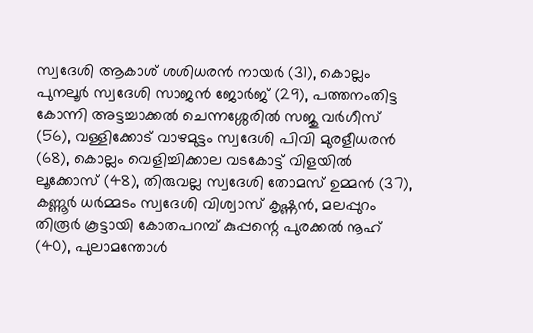സ്വദേശി ആകാശ് ശശിധരന്‍ നായര്‍ (31), കൊല്ലം പുനലൂര്‍ സ്വദേശി സാജന്‍ ജോര്‍ജ് (29), പത്തനംതിട്ട കോന്നി അട്ടച്ചാക്കല്‍ ചെന്നശ്ശേരില്‍ സജു വര്‍ഗീസ് (56), വള്ളിക്കോട് വാഴമുട്ടം സ്വദേശി പിവി മുരളീധരന്‍ (68), കൊല്ലം വെളിച്ചിക്കാല വടകോട്ട് വിളയില്‍ ലൂക്കോസ് (48), തിരുവല്ല സ്വദേശി തോമസ് ഉമ്മന്‍ (37), കണ്ണൂര്‍ ധര്‍മ്മടം സ്വദേശി വിശ്വാസ് കൃഷ്ണന്‍, മലപ്പുറം തിരൂര്‍ കൂട്ടായി കോതപറമ്പ് കുപ്പന്റെ പുരക്കല്‍ നൂഹ് (40), പുലാമന്തോള്‍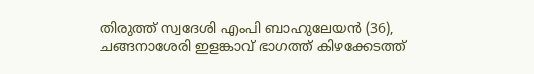തിരുത്ത് സ്വദേശി എംപി ബാഹുലേയന്‍ (36), ചങ്ങനാശേരി ഇളങ്കാവ് ഭാഗത്ത് കിഴക്കേടത്ത്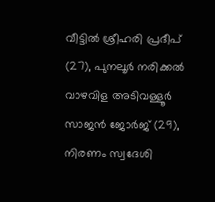വീട്ടില്‍ ശ്രീഹരി പ്രദീപ് (27), പുനലൂര്‍ നരിക്കല്‍ വാഴവിള അടിവള്ളൂര്‍ സാജന്‍ ജോര്‍ജ് (29), നിരണം സ്വദേശി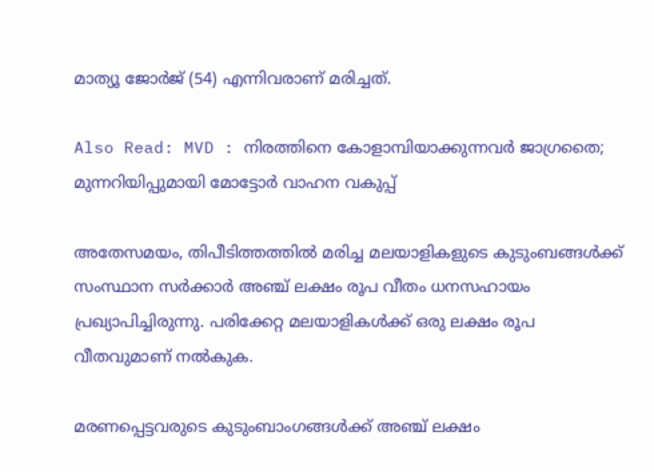മാത്യൂ ജോര്‍ജ് (54) എന്നിവരാണ് മരിച്ചത്.

Also Read: MVD : നിരത്തിനെ കോളാമ്പിയാക്കുന്നവർ ജാഗ്രതൈ; മുന്നറിയിപ്പുമായി മോട്ടോർ വാഹന വകുപ്പ്

അതേസമയം, തിപീടിത്തത്തില്‍ മരിച്ച മലയാളികളുടെ കുടുംബങ്ങള്‍ക്ക് സംസ്ഥാന സര്‍ക്കാര്‍ അഞ്ച് ലക്ഷം രൂപ വീതം ധനസഹായം പ്രഖ്യാപിച്ചിരുന്നു. പരിക്കേറ്റ മലയാളികള്‍ക്ക് ഒരു ലക്ഷം രൂപ വീതവുമാണ് നല്‍കുക.

മരണപ്പെട്ടവരുടെ കുടുംബാംഗങ്ങള്‍ക്ക് അഞ്ച് ലക്ഷം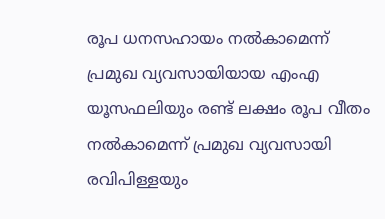രൂപ ധനസഹായം നല്‍കാമെന്ന് പ്രമുഖ വ്യവസായിയായ എംഎ യൂസഫലിയും രണ്ട് ലക്ഷം രൂപ വീതം നല്‍കാമെന്ന് പ്രമുഖ വ്യവസായി രവിപിള്ളയും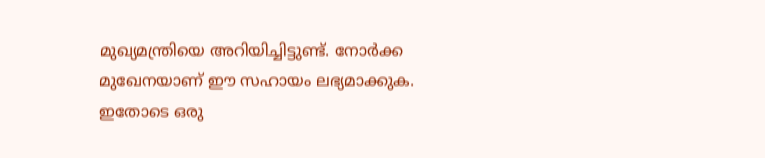മുഖ്യമന്ത്രിയെ അറിയിച്ചിട്ടുണ്ട്. നോര്‍ക്ക മുഖേനയാണ് ഈ സഹായം ലഭ്യമാക്കുക. ഇതോടെ ഒരു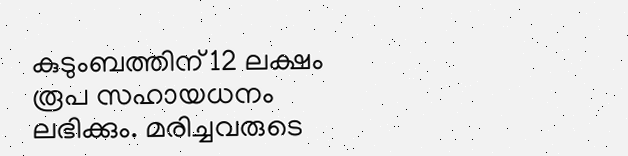കുടുംബത്തിന് 12 ലക്ഷം രൂപ സഹായധനം ലഭിക്കും. മരിച്ചവരുടെ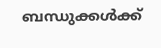ബന്ധുക്കള്‍ക്ക്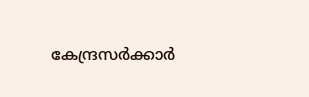കേന്ദ്രസര്‍ക്കാര്‍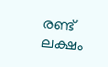രണ്ട് ലക്ഷം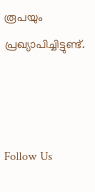രൂപയും പ്രഖ്യാപിച്ചിട്ടുണ്ട്.



Follow Us